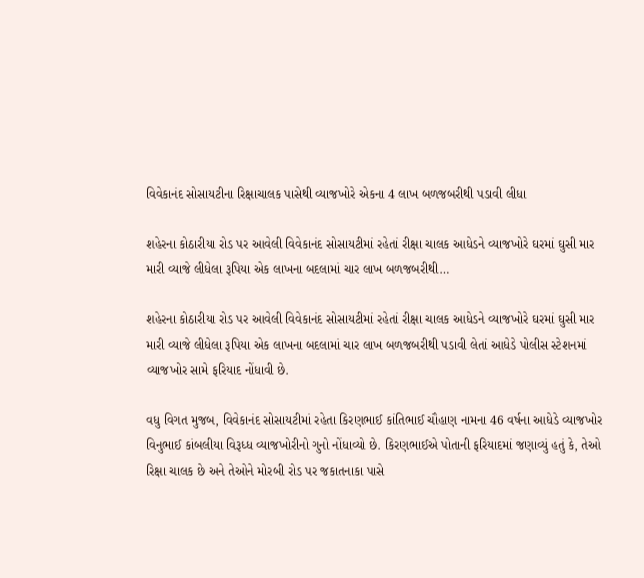વિવેકાનંદ સોસાયટીના રિક્ષાચાલક પાસેથી વ્યાજખોરે એકના 4 લાખ બળજબરીથી પડાવી લીધા

શહેરના કોઠારીયા રોડ પર આવેલી વિવેકાનંદ સોસાયટીમાં રહેતાં રીક્ષા ચાલક આધેડને વ્યાજખોરે ઘરમાં ઘુસી માર મારી વ્યાજે લીધેલા રૂપિયા એક લાખના બદલામાં ચાર લાખ બળજબરીથી…

શહેરના કોઠારીયા રોડ પર આવેલી વિવેકાનંદ સોસાયટીમાં રહેતાં રીક્ષા ચાલક આધેડને વ્યાજખોરે ઘરમાં ઘુસી માર મારી વ્યાજે લીધેલા રૂપિયા એક લાખના બદલામાં ચાર લાખ બળજબરીથી પડાવી લેતાં આધેડે પોલીસ સ્ટેશનમાં વ્યાજખોર સામે ફરિયાદ નોંધાવી છે.

વધુ વિગત મુજબ, વિવેકાનંદ સોસાયટીમાં રહેતા કિરણભાઈ કાંતિભાઈ ચૌહાણ નામના 46 વર્ષના આધેડે વ્યાજખોર વિનુભાઈ કાંબલીયા વિરૂધ્ધ વ્યાજખોરીનો ગુનો નોંધાવ્યો છે. કિરણભાઈએ પોતાની ફરિયાદમાં જણાવ્યું હતું કે, તેઓ રિક્ષા ચાલક છે અને તેઓને મોરબી રોડ પર જકાતનાકા પાસે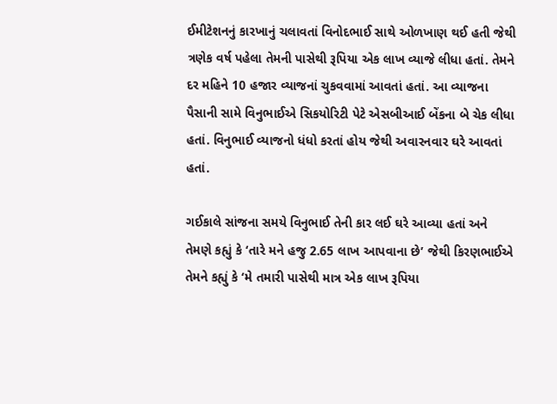ઈમીટેશનનું કારખાનું ચલાવતાં વિનોદભાઈ સાથે ઓળખાણ થઈ હતી જેથી ત્રણેક વર્ષ પહેલા તેમની પાસેથી રૂપિયા એક લાખ વ્યાજે લીધા હતાં. તેમને દર મહિને 10 હજાર વ્યાજનાં ચુકવવામાં આવતાં હતાં. આ વ્યાજના પૈસાની સામે વિનુભાઈએ સિકયોરિટી પેટે એસબીઆઈ બેંકના બે ચેક લીધા હતાં. વિનુભાઈ વ્યાજનો ધંધો કરતાં હોય જેથી અવારનવાર ઘરે આવતાં હતાં.

ગઈકાલે સાંજના સમયે વિનુભાઈ તેની કાર લઈ ઘરે આવ્યા હતાં અને તેમણે કહ્યું કે ‘તારે મને હજુ 2.65 લાખ આપવાના છે’ જેથી કિરણભાઈએ તેમને કહ્યું કે ‘મે તમારી પાસેથી માત્ર એક લાખ રૂપિયા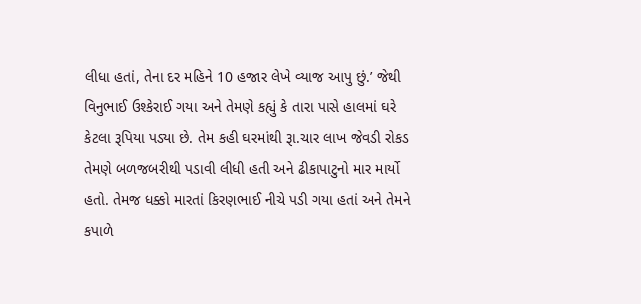લીધા હતાં, તેના દર મહિને 10 હજાર લેખે વ્યાજ આપુ છું.’ જેથી વિનુભાઈ ઉશ્કેરાઈ ગયા અને તેમણે કહ્યું કે તારા પાસે હાલમાં ઘરે કેટલા રૂપિયા પડ્યા છે. તેમ કહી ઘરમાંથી રૂા.ચાર લાખ જેવડી રોકડ તેમણે બળજબરીથી પડાવી લીધી હતી અને ઢીકાપાટુનો માર માર્યો હતો. તેમજ ધક્કો મારતાં કિરણભાઈ નીચે પડી ગયા હતાં અને તેમને કપાળે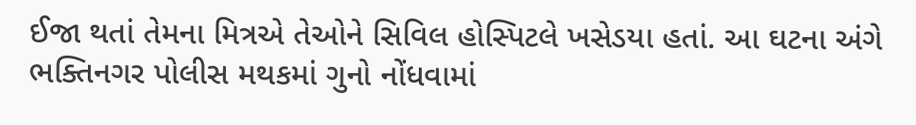ઈજા થતાં તેમના મિત્રએ તેઓને સિવિલ હોસ્પિટલે ખસેડયા હતાં. આ ઘટના અંગે ભક્તિનગર પોલીસ મથકમાં ગુનો નોંધવામાં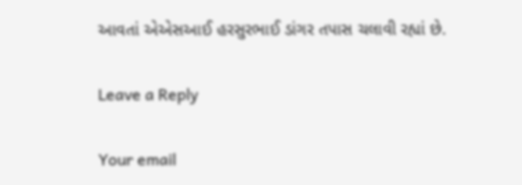આવતાં એએસઆઈ હરસુરભાઈ ડાંગર તપાસ ચલાવી રહ્યાં છે.

Leave a Reply

Your email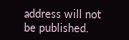address will not be published.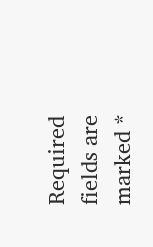Required fields are marked *